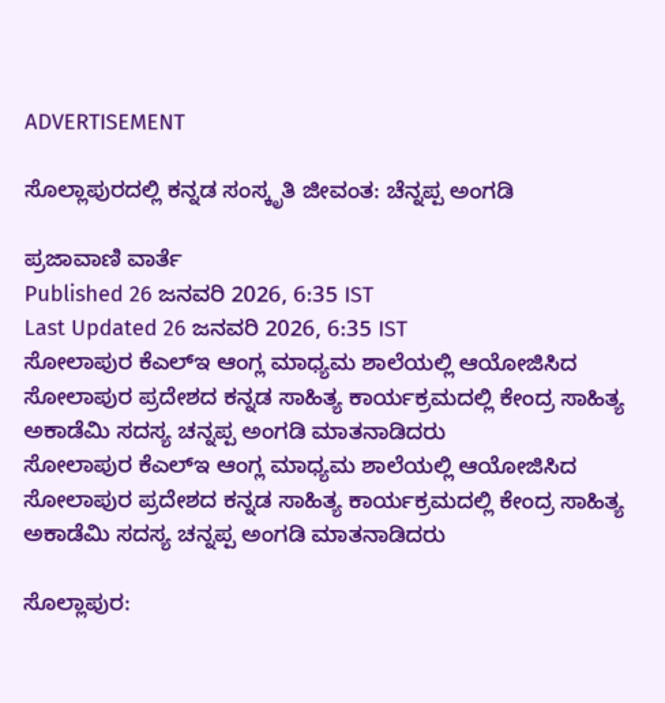ADVERTISEMENT

ಸೊಲ್ಲಾಪುರದಲ್ಲಿ ಕನ್ನಡ ಸಂಸ್ಕೃತಿ ಜೀವಂತ: ಚೆನ್ನಪ್ಪ ಅಂಗಡಿ

ಪ್ರಜಾವಾಣಿ ವಾರ್ತೆ
Published 26 ಜನವರಿ 2026, 6:35 IST
Last Updated 26 ಜನವರಿ 2026, 6:35 IST
ಸೋಲಾಪುರ ಕೆಎಲ್ಇ ಆಂಗ್ಲ ಮಾಧ್ಯಮ ಶಾಲೆಯಲ್ಲಿ ಆಯೋಜಿಸಿದ ಸೋಲಾಪುರ ಪ್ರದೇಶದ ಕನ್ನಡ ಸಾಹಿತ್ಯ ಕಾರ್ಯಕ್ರಮದಲ್ಲಿ ಕೇಂದ್ರ ಸಾಹಿತ್ಯ ಅಕಾಡೆಮಿ ಸದಸ್ಯ ಚನ್ನಪ್ಪ ಅಂಗಡಿ ಮಾತನಾಡಿದರು
ಸೋಲಾಪುರ ಕೆಎಲ್ಇ ಆಂಗ್ಲ ಮಾಧ್ಯಮ ಶಾಲೆಯಲ್ಲಿ ಆಯೋಜಿಸಿದ ಸೋಲಾಪುರ ಪ್ರದೇಶದ ಕನ್ನಡ ಸಾಹಿತ್ಯ ಕಾರ್ಯಕ್ರಮದಲ್ಲಿ ಕೇಂದ್ರ ಸಾಹಿತ್ಯ ಅಕಾಡೆಮಿ ಸದಸ್ಯ ಚನ್ನಪ್ಪ ಅಂಗಡಿ ಮಾತನಾಡಿದರು

ಸೊಲ್ಲಾಪುರ: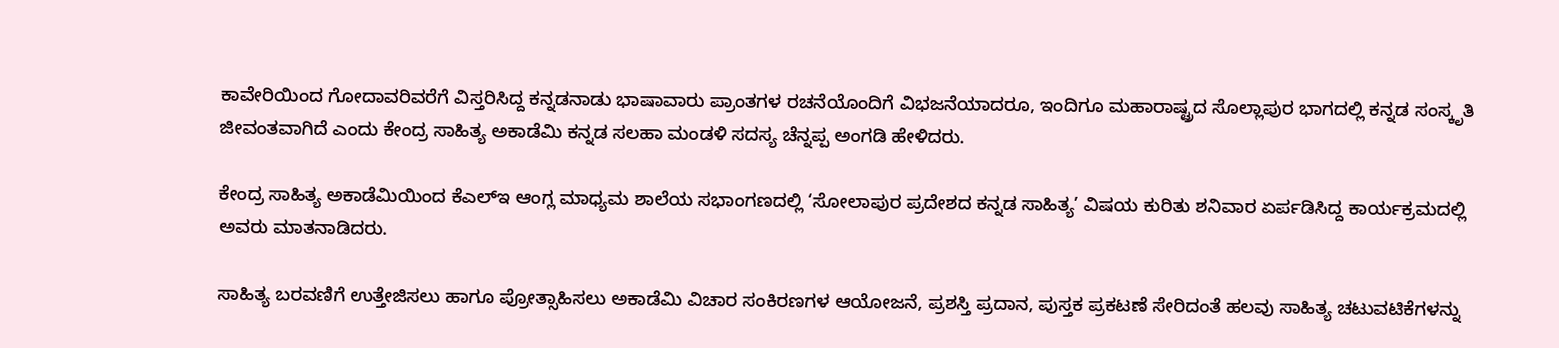ಕಾವೇರಿಯಿಂದ ಗೋದಾವರಿವರೆಗೆ ವಿಸ್ತರಿಸಿದ್ದ ಕನ್ನಡನಾಡು ಭಾಷಾವಾರು ಪ್ರಾಂತಗಳ ರಚನೆಯೊಂದಿಗೆ ವಿಭಜನೆಯಾದರೂ, ಇಂದಿಗೂ ಮಹಾರಾಷ್ಟ್ರದ ಸೊಲ್ಲಾಪುರ ಭಾಗದಲ್ಲಿ ಕನ್ನಡ ಸಂಸ್ಕೃತಿ ಜೀವಂತವಾಗಿದೆ ಎಂದು ಕೇಂದ್ರ ಸಾಹಿತ್ಯ ಅಕಾಡೆಮಿ ಕನ್ನಡ ಸಲಹಾ ಮಂಡಳಿ ಸದಸ್ಯ ಚೆನ್ನಪ್ಪ ಅಂಗಡಿ ಹೇಳಿದರು.

ಕೇಂದ್ರ ಸಾಹಿತ್ಯ ಅಕಾಡೆಮಿಯಿಂದ ಕೆಎಲ್ಇ ಆಂಗ್ಲ ಮಾಧ್ಯಮ ಶಾಲೆಯ ಸಭಾಂಗಣದಲ್ಲಿ ‘ಸೋಲಾಪುರ ಪ್ರದೇಶದ ಕನ್ನಡ ಸಾಹಿತ್ಯ’ ವಿಷಯ ಕುರಿತು ಶನಿವಾರ ಏರ್ಪಡಿಸಿದ್ದ ಕಾರ್ಯಕ್ರಮದಲ್ಲಿ ಅವರು ಮಾತನಾಡಿದರು.

ಸಾಹಿತ್ಯ ಬರವಣಿಗೆ ಉತ್ತೇಜಿಸಲು ಹಾಗೂ ಪ್ರೋತ್ಸಾಹಿಸಲು ಅಕಾಡೆಮಿ ವಿಚಾರ ಸಂಕಿರಣಗಳ ಆಯೋಜನೆ, ಪ್ರಶಸ್ತಿ ಪ್ರದಾನ, ಪುಸ್ತಕ ಪ್ರಕಟಣೆ ಸೇರಿದಂತೆ ಹಲವು ಸಾಹಿತ್ಯ ಚಟುವಟಿಕೆಗಳನ್ನು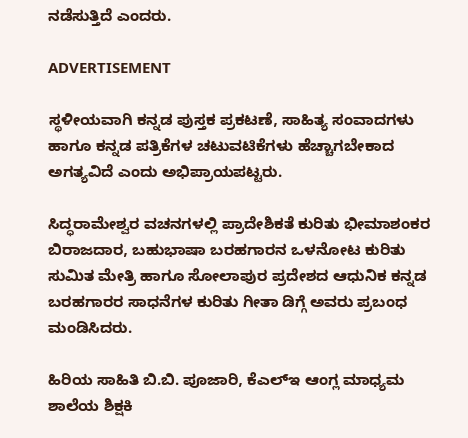ನಡೆಸುತ್ತಿದೆ ಎಂದರು.

ADVERTISEMENT

ಸ್ಥಳೀಯವಾಗಿ ಕನ್ನಡ ಪುಸ್ತಕ ಪ್ರಕಟಣೆ, ಸಾಹಿತ್ಯ ಸಂವಾದಗಳು ಹಾಗೂ ಕನ್ನಡ ಪತ್ರಿಕೆಗಳ ಚಟುವಟಿಕೆಗಳು ಹೆಚ್ಚಾಗಬೇಕಾದ ಅಗತ್ಯವಿದೆ ಎಂದು ಅಭಿಪ್ರಾಯಪಟ್ಟರು.

ಸಿದ್ಧರಾಮೇಶ್ವರ ವಚನಗಳಲ್ಲಿ ಪ್ರಾದೇಶಿಕತೆ ಕುರಿತು ಭೀಮಾಶಂಕರ ಬಿರಾಜದಾರ, ಬಹುಭಾಷಾ ಬರಹಗಾರನ ಒಳನೋಟ ಕುರಿತು ಸುಮಿತ ಮೇತ್ರಿ ಹಾಗೂ ಸೋಲಾಪುರ ಪ್ರದೇಶದ ಆಧುನಿಕ ಕನ್ನಡ ಬರಹಗಾರರ ಸಾಧನೆಗಳ ಕುರಿತು ಗೀತಾ ಡಿಗ್ಗೆ ಅವರು ಪ್ರಬಂಧ ಮಂಡಿಸಿದರು.

ಹಿರಿಯ ಸಾಹಿತಿ ಬಿ.ಬಿ. ಪೂಜಾರಿ, ಕೆಎಲ್ಇ ಆಂಗ್ಲ ಮಾಧ್ಯಮ ಶಾಲೆಯ ಶಿಕ್ಷಕಿ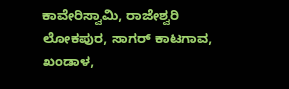ಕಾವೇರಿಸ್ವಾಮಿ, ರಾಜೇಶ್ವರಿ ಲೋಕಪುರ, ಸಾಗರ್ ಕಾಟಗಾವ, ಖಂಡಾಳ,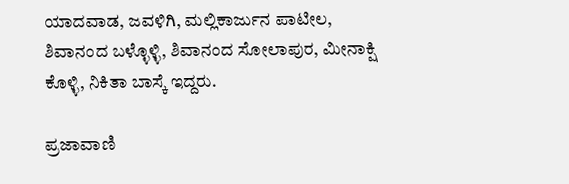ಯಾದವಾಡ, ಜವಳಿಗಿ, ಮಲ್ಲಿಕಾರ್ಜುನ ಪಾಟೀಲ, ಶಿವಾನಂದ ಬಳ್ಳೊಳ್ಳಿ, ಶಿವಾನಂದ ಸೋಲಾಪುರ, ಮೀನಾಕ್ಷಿ ಕೊಳ್ಳಿ, ನಿಕಿತಾ ಬಾಸ್ಕೆ ಇದ್ದರು.

ಪ್ರಜಾವಾಣಿ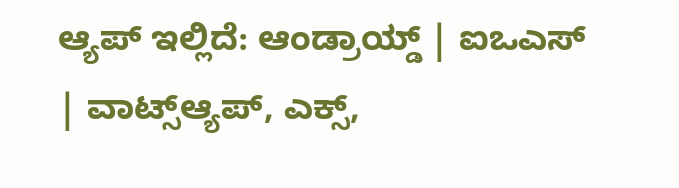ಆ್ಯಪ್ ಇಲ್ಲಿದೆ: ಆಂಡ್ರಾಯ್ಡ್ | ಐಒಎಸ್ | ವಾಟ್ಸ್ಆ್ಯಪ್, ಎಕ್ಸ್,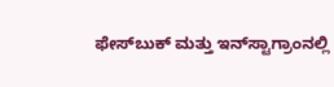ಫೇಸ್‌ಬುಕ್ ಮತ್ತು ಇನ್‌ಸ್ಟಾಗ್ರಾಂನಲ್ಲಿ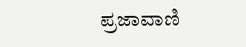ಪ್ರಜಾವಾಣಿ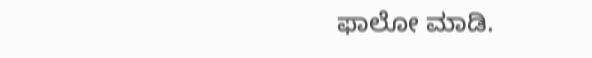ಫಾಲೋ ಮಾಡಿ.